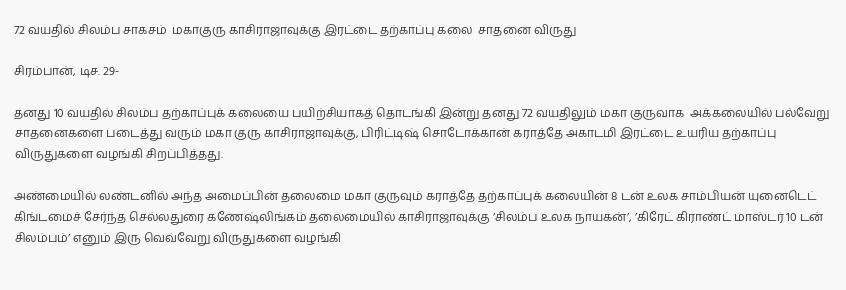72 வயதில் சிலம்ப சாகசம்  மகாகுரு காசிராஜாவுக்கு இரட்டை தற்காப்பு கலை  சாதனை விருது

சிரம்பான், டிச. 29-

தனது 10 வயதில் சிலம்ப தற்காப்புக் கலையை பயிற்சியாகத் தொடங்கி இன்று தனது 72 வயதிலும் மகா குருவாக  அக்கலையில் பல்வேறு சாதனைகளை படைத்து வரும் மகா குரு காசிராஜாவுக்கு, பிரிட்டிஷ் சொடோக்கான் கராத்தே அகாடமி இரட்டை உயரிய தற்காப்பு விருதுகளை வழங்கி சிறப்பித்தது.

அண்மையில் லண்டனில் அந்த அமைப்பின் தலைமை மகா குருவும் கராத்தே தற்காப்புக் கலையின் 8 டன் உலக சாம்பியன் யுனைடெட் கிங்டமைச் சேர்ந்த செல்லதுரை கணேஷ்லிங்கம் தலைமையில் காசிராஜாவுக்கு ’சிலம்ப உலக நாயகன்’, ’கிரேட் கிராண்ட் மாஸ்டர் 10 டன் சிலம்பம்’ எனும் இரு வெவ்வேறு விருதுகளை வழங்கி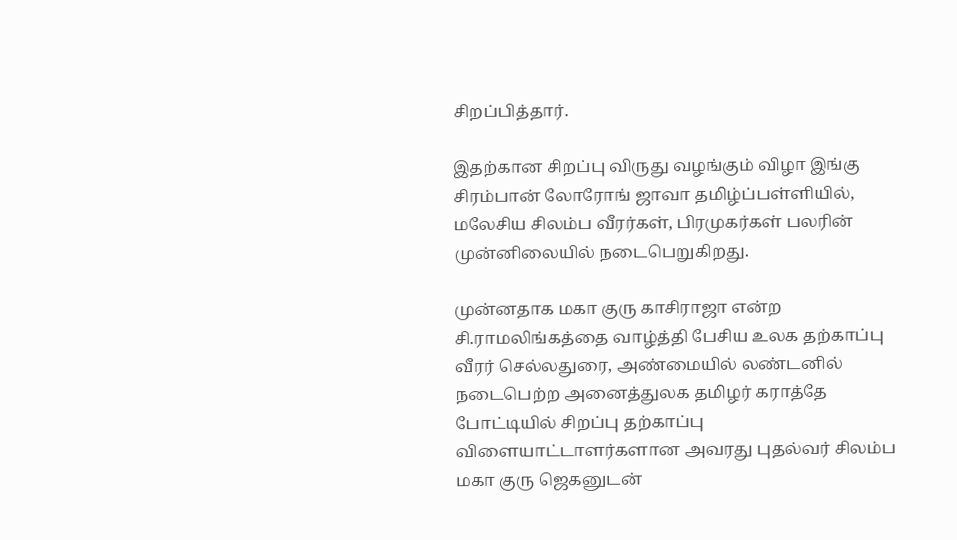சிறப்பித்தார்.

இதற்கான சிறப்பு விருது வழங்கும் விழா இங்கு சிரம்பான் லோரோங் ஜாவா தமிழ்ப்பள்ளியில், மலேசிய சிலம்ப வீரர்கள், பிரமுகர்கள் பலரின் முன்னிலையில் நடைபெறுகிறது.

முன்னதாக மகா குரு காசிராஜா என்ற சி.ராமலிங்கத்தை வாழ்த்தி பேசிய உலக தற்காப்பு வீரர் செல்லதுரை, அண்மையில் லண்டனில் நடைபெற்ற அனைத்துலக தமிழர் கராத்தே போட்டியில் சிறப்பு தற்காப்பு விளையாட்டாளர்களான அவரது புதல்வர் சிலம்ப மகா குரு ஜெகனுடன்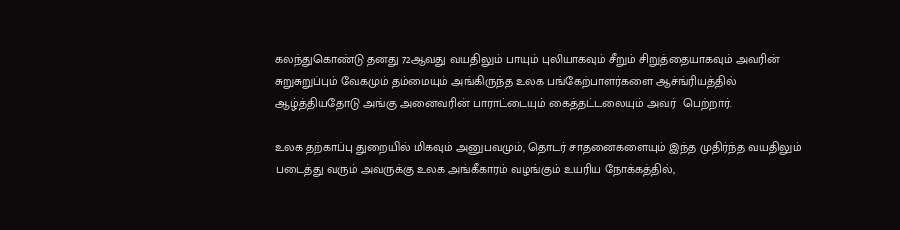கலந்துகொண்டு தனது 72ஆவது வயதிலும் பாயும் புலியாகவும் சீறும் சிறுத்தையாகவும் அவரின் சுறுசுறுப்பும் வேகமும் தம்மையும் அங்கிருந்த உலக பங்கேற்பாளர்களை ஆச்ங்ரியத்தில் ஆழ்த்தியதோடு அங்கு அனைவரின் பாராட்டையும் கைத்தட்டலையும் அவர்  பெற்றார்.

உலக தற்காப்பு துறையில் மிகவும் அனுபவமும், தொடர் சாதனைகளையும் இந்த முதிர்ந்த வயதிலும் படைத்து வரும் அவருக்கு உலக அங்கீகாரம் வழங்கும் உயரிய நோக்கத்தில்,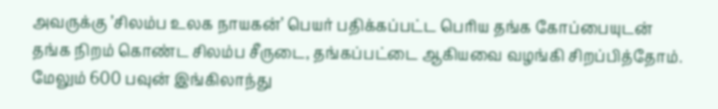அவருக்கு ’சிலம்ப உலக நாயகன்’ பெயர் பதிக்கப்பட்ட பெரிய தங்க கோப்பையுடன் தங்க நிறம் கொண்ட சிலம்ப சீருடை, தங்கப்பட்டை ஆகியவை வழங்கி சிறப்பித்தோம். மேலும் 600 பவுன் இங்கிலாந்து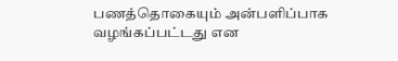பணத்தொகையும் அன்பளிப்பாக வழங்கப்பட்டது என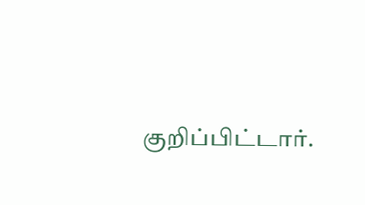குறிப்பிட்டார்.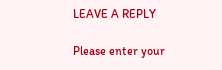LEAVE A REPLY

Please enter your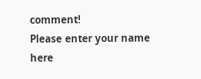comment!
Please enter your name here